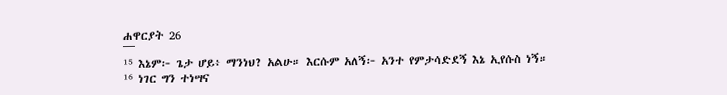ሐዋርያት 26
¯¯¯
¹⁵ እኔም፦ ጌታ ሆይ፥ ማንነህ? አልሁ። እርሱም አለኝ፦ አንተ የምታሳድደኝ እኔ ኢየሱስ ነኝ።
¹⁶ ነገር ግን ተነሣና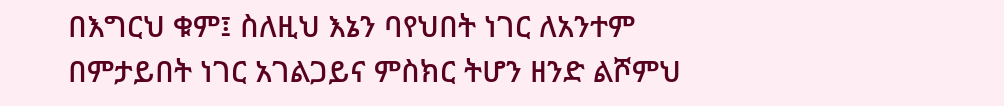በእግርህ ቁም፤ ስለዚህ እኔን ባየህበት ነገር ለአንተም በምታይበት ነገር አገልጋይና ምስክር ትሆን ዘንድ ልሾምህ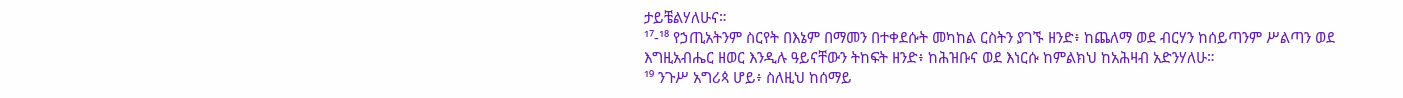ታይቼልሃለሁና።
¹⁷-¹⁸ የኃጢአትንም ስርየት በእኔም በማመን በተቀደሱት መካከል ርስትን ያገኙ ዘንድ፥ ከጨለማ ወደ ብርሃን ከሰይጣንም ሥልጣን ወደ እግዚአብሔር ዘወር እንዲሉ ዓይናቸውን ትከፍት ዘንድ፥ ከሕዝቡና ወደ እነርሱ ከምልክህ ከአሕዛብ አድንሃለሁ።
¹⁹ ንጉሥ አግሪጳ ሆይ፥ ስለዚህ ከሰማይ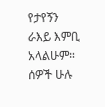የታየኝን ራእይ እምቢ አላልሁም።
ሰዎች ሁሉ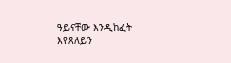ዓይናቸው እንዲከፈት እየጸለይን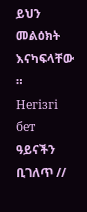ይህን መልዕክት እናካፍላቸው ።
Негізгі бет ዓይናችን ቢገለጥ //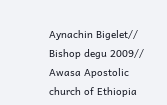Aynachin Bigelet// Bishop degu 2009// Awasa Apostolic church of Ethiopia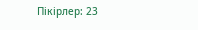Пікірлер: 23